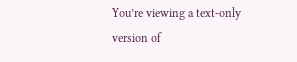You’re viewing a text-only version of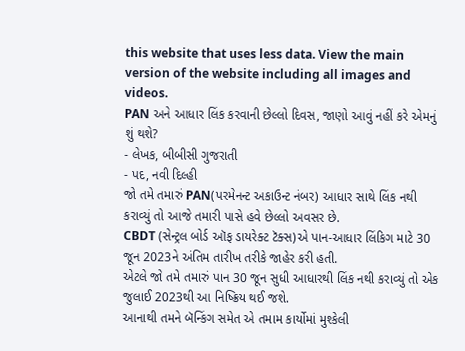this website that uses less data. View the main version of the website including all images and videos.
PAN અને આધાર લિંક કરવાની છેલ્લો દિવસ, જાણો આવું નહીં કરે એમનું શું થશે?
- લેખક, બીબીસી ગુજરાતી
- પદ, નવી દિલ્હી
જો તમે તમારું PAN(પરમેનન્ટ અકાઉન્ટ નંબર) આધાર સાથે લિંક નથી કરાવ્યું તો આજે તમારી પાસે હવે છેલ્લો અવસર છે.
CBDT (સેન્ટ્રલ બોર્ડ ઑફ ડાયરેક્ટ ટૅક્સ)એ પાન-આધાર લિંકિગ માટે 30 જૂન 2023ને અંતિમ તારીખ તરીકે જાહેર કરી હતી.
એટલે જો તમે તમારું પાન 30 જૂન સુધી આધારથી લિંક નથી કરાવ્યું તો એક જુલાઈ 2023થી આ નિષ્ક્રિય થઈ જશે.
આનાથી તમને બૅન્કિંગ સમેત એ તમામ કાર્યોમાં મુશ્કેલી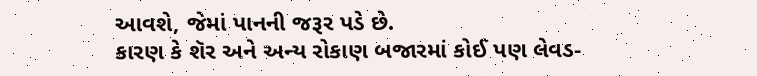આવશે, જેમાં પાનની જરૂર પડે છે.
કારણ કે શૅર અને અન્ય રોકાણ બજારમાં કોઈ પણ લેવડ-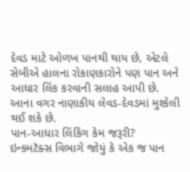દેવડ માટે ઓળખ પાનથી થાય છે, એટલે સેબીએ હાલના રોકાણકારોને પણ પાન અને આધાર લિંક કરવાની સલાહ આપી છે.
આના વગર નાણાકીય લેવડ-દેવડમાં મુશ્કેલી થઈ શકે છે.
પાન-આધાર લિંકિંગ કેમ જરૂરી?
ઇન્કમટૅક્સ વિભાગે જોયું કે એક જ પાન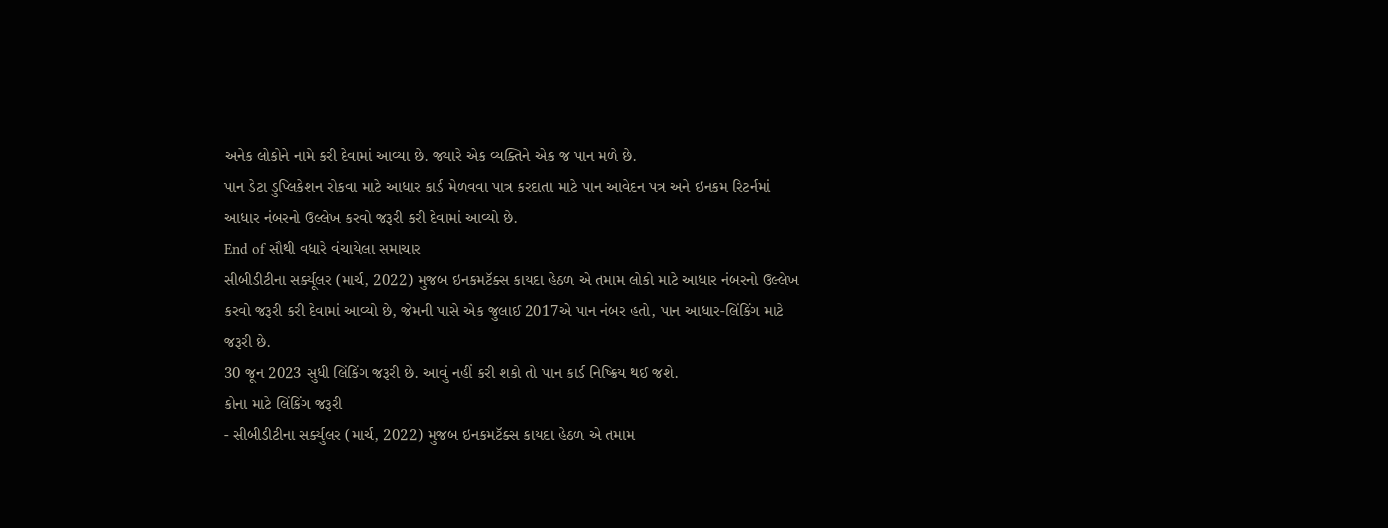અનેક લોકોને નામે કરી દેવામાં આવ્યા છે. જ્યારે એક વ્યક્તિને એક જ પાન મળે છે.
પાન ડેટા ડુપ્લિકેશન રોકવા માટે આધાર કાર્ડ મેળવવા પાત્ર કરદાતા માટે પાન આવેદન પત્ર અને ઇનકમ રિટર્નમાં આધાર નંબરનો ઉલ્લેખ કરવો જરૂરી કરી દેવામાં આવ્યો છે.
End of સૌથી વધારે વંચાયેલા સમાચાર
સીબીડીટીના સર્ક્યૂલર (માર્ચ, 2022) મુજબ ઇનકમટૅક્સ કાયદા હેઠળ એ તમામ લોકો માટે આધાર નંબરનો ઉલ્લેખ કરવો જરૂરી કરી દેવામાં આવ્યો છે, જેમની પાસે એક જુલાઈ 2017એ પાન નંબર હતો, પાન આધાર-લિંકિંગ માટે જરૂરી છે.
30 જૂન 2023 સુધી લિંકિંગ જરૂરી છે. આવું નહીં કરી શકો તો પાન કાર્ડ નિષ્ક્રિય થઈ જશે.
કોના માટે લિંકિંગ જરૂરી
- સીબીડીટીના સર્ક્યુલર (માર્ચ, 2022) મુજબ ઇનકમટૅક્સ કાયદા હેઠળ એ તમામ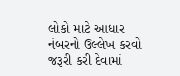લોકો માટે આધાર નંબરનો ઉલ્લેખ કરવો જરૂરી કરી દેવામાં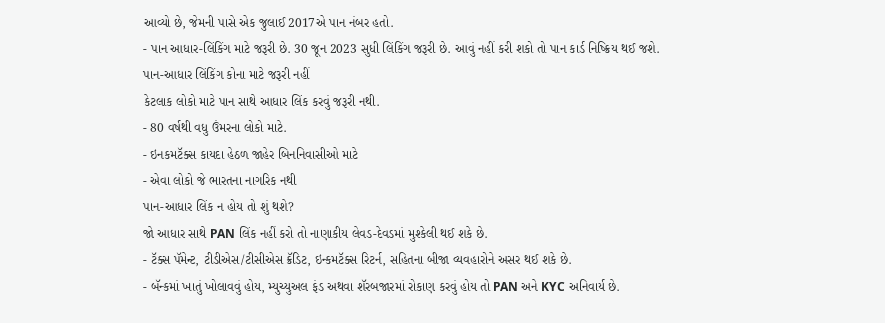આવ્યો છે, જેમની પાસે એક જુલાઈ 2017એ પાન નંબર હતો.
- પાન આધાર-લિંકિંગ માટે જરૂરી છે. 30 જૂન 2023 સુધી લિંકિંગ જરૂરી છે. આવું નહીં કરી શકો તો પાન કાર્ડ નિષ્ક્રિય થઈ જશે.
પાન-આધાર લિંકિંગ કોના માટે જરૂરી નહીં
કેટલાક લોકો માટે પાન સાથે આધાર લિંક કરવું જરૂરી નથી.
- 80 વર્ષથી વધુ ઉંમરના લોકો માટે.
- ઇનકમટૅક્સ કાયદા હેઠળ જાહેર બિનનિવાસીઓ માટે
- એવા લોકો જે ભારતના નાગરિક નથી
પાન-આધાર લિંક ન હોય તો શું થશે?
જો આધાર સાથે PAN લિંક નહીં કરો તો નાણાકીય લેવડ-દેવડમાં મુશ્કેલી થઈ શકે છે.
- ટૅક્સ પૅમેન્ટ, ટીડીએસ/ટીસીએસ ક્રૅડિટ, ઇન્કમટૅક્સ રિટર્ન, સહિતના બીજા વ્યવહારોને અસર થઈ શકે છે.
- બૅન્કમાં ખાતું ખોલાવવું હોય, મ્યુચ્યુઅલ ફંડ અથવા શૅરબજારમાં રોકાણ કરવું હોય તો PAN અને KYC અનિવાર્ય છે.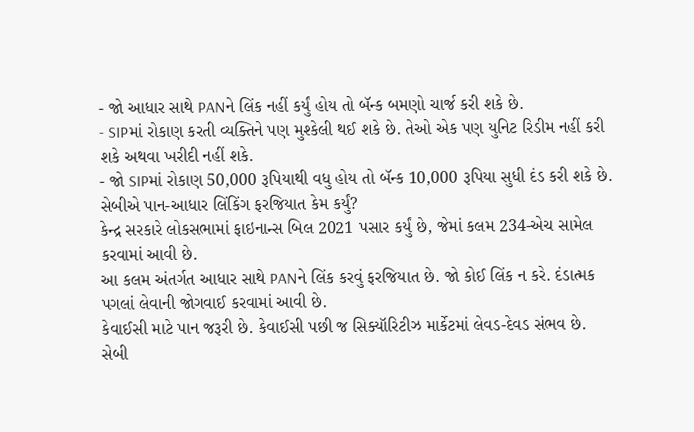- જો આધાર સાથે PANને લિંક નહીં કર્યું હોય તો બૅન્ક બમણો ચાર્જ કરી શકે છે.
- SIPમાં રોકાણ કરતી વ્યક્તિને પણ મુશ્કેલી થઈ શકે છે. તેઓ એક પણ યુનિટ રિડીમ નહીં કરી શકે અથવા ખરીદી નહીં શકે.
- જો SIPમાં રોકાણ 50,000 રૂપિયાથી વધુ હોય તો બૅન્ક 10,000 રૂપિયા સુધી દંડ કરી શકે છે.
સેબીએ પાન-આધાર લિંકિંગ ફરજિયાત કેમ કર્યું?
કેન્દ્ર સરકારે લોકસભામાં ફાઇનાન્સ બિલ 2021 પસાર કર્યું છે, જેમાં કલમ 234-એચ સામેલ કરવામાં આવી છે.
આ કલમ અંતર્ગત આધાર સાથે PANને લિંક કરવું ફરજિયાત છે. જો કોઈ લિંક ન કરે. દંડાત્મક પગલાં લેવાની જોગવાઈ કરવામાં આવી છે.
કેવાઈસી માટે પાન જરૂરી છે. કેવાઈસી પછી જ સિક્યૉરિટીઝ માર્કેટમાં લેવડ-દેવડ સંભવ છે.
સેબી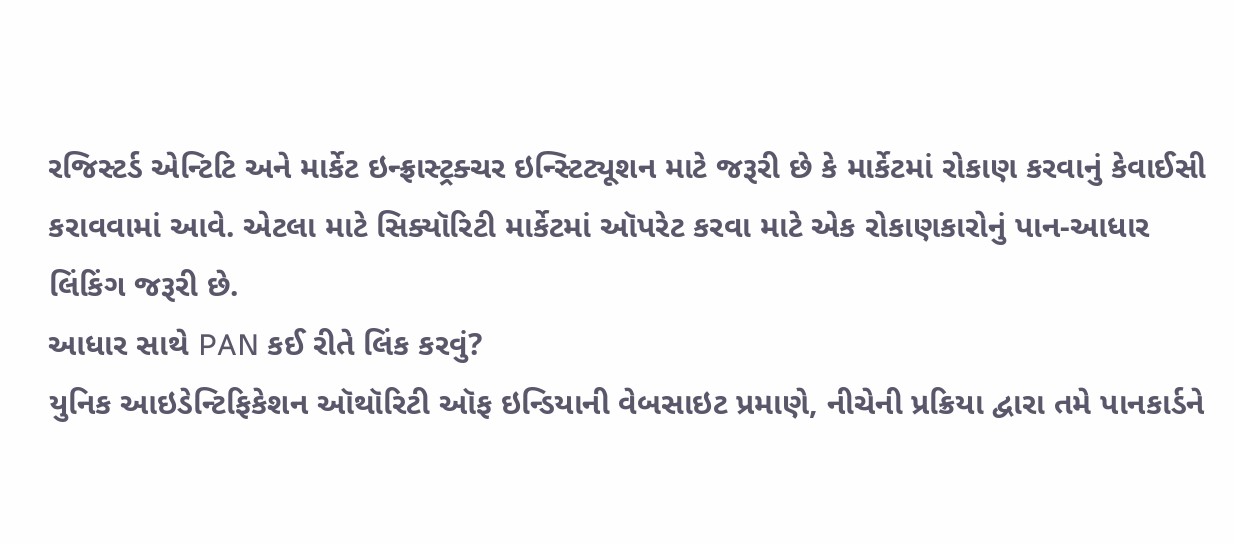રજિસ્ટર્ડ એન્ટિટિ અને માર્કેટ ઇન્ફ્રાસ્ટ્રક્ચર ઇન્સ્ટિટ્યૂશન માટે જરૂરી છે કે માર્કેટમાં રોકાણ કરવાનું કેવાઈસી કરાવવામાં આવે. એટલા માટે સિક્યૉરિટી માર્કેટમાં ઑપરેટ કરવા માટે એક રોકાણકારોનું પાન-આધાર લિંકિંગ જરૂરી છે.
આધાર સાથે PAN કઈ રીતે લિંક કરવું?
યુનિક આઇડેન્ટિફિકેશન ઑથૉરિટી ઑફ ઇન્ડિયાની વેબસાઇટ પ્રમાણે, નીચેની પ્રક્રિયા દ્વારા તમે પાનકાર્ડને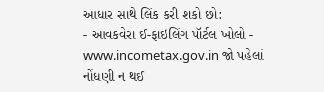આધાર સાથે લિંક કરી શકો છો:
- આવકવેરા ઈ-ફાઇલિંગ પૉર્ટલ ખોલો - www.incometax.gov.in જો પહેલાં નોંધણી ન થઈ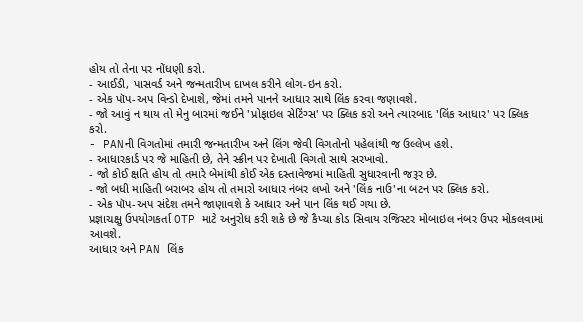હોય તો તેના પર નોંધણી કરો.
- આઈડી, પાસવર્ડ અને જન્મતારીખ દાખલ કરીને લોગ-ઇન કરો.
- એક પૉપ-અપ વિન્ડો દેખાશે, જેમાં તમને પાનને આધાર સાથે લિંક કરવા જણાવશે.
- જો આવું ન થાય તો મેનુ બારમાં જઈને 'પ્રોફાઇલ સેટિંગ્સ' પર ક્લિક કરો અને ત્યારબાદ 'લિંક આધાર' પર ક્લિક કરો.
- PANની વિગતોમાં તમારી જન્મતારીખ અને લિંગ જેવી વિગતોનો પહેલાંથી જ ઉલ્લેખ હશે.
- આધારકાર્ડ પર જે માહિતી છે, તેને સ્ક્રીન પર દેખાતી વિગતો સાથે સરખાવો.
- જો કોઈ ક્ષતિ હોય તો તમારે બેમાંથી કોઈ એક દસ્તાવેજમાં માહિતી સુધારવાની જરૂર છે.
- જો બધી માહિતી બરાબર હોય તો તમારો આધાર નંબર લખો અને 'લિંક નાઉ'ના બટન પર ક્લિક કરો.
- એક પૉપ-અપ સંદેશ તમને જાણાવશે કે આધાર અને પાન લિંક થઈ ગયા છે.
પ્રજ્ઞાચક્ષુ ઉપયોગકર્તા OTP માટે અનુરોધ કરી શકે છે જે કૈપ્ચા કોડ સિવાય રજિસ્ટર મોબાઇલ નંબર ઉપર મોકલવામાં આવશે.
આધાર અને PAN લિંક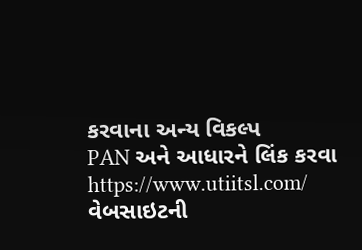કરવાના અન્ય વિકલ્પ
PAN અને આધારને લિંક કરવા https://www.utiitsl.com/ વેબસાઇટની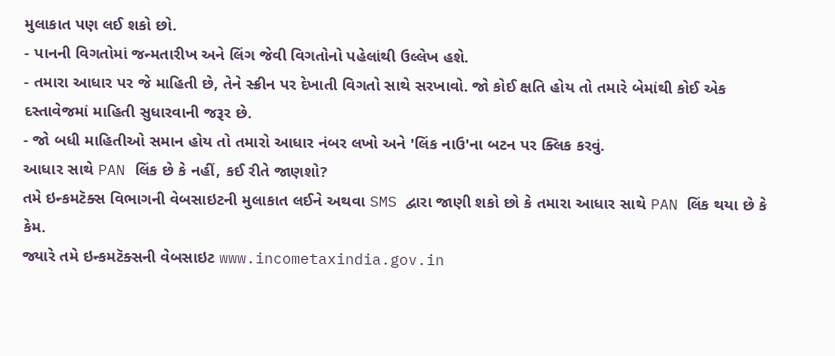મુલાકાત પણ લઈ શકો છો.
- પાનની વિગતોમાં જન્મતારીખ અને લિંગ જેવી વિગતોનો પહેલાંથી ઉલ્લેખ હશે.
- તમારા આધાર પર જે માહિતી છે, તેને સ્ક્રીન પર દેખાતી વિગતો સાથે સરખાવો. જો કોઈ ક્ષતિ હોય તો તમારે બેમાંથી કોઈ એક દસ્તાવેજમાં માહિતી સુધારવાની જરૂર છે.
- જો બધી માહિતીઓ સમાન હોય તો તમારો આધાર નંબર લખો અને 'લિંક નાઉ'ના બટન પર ક્લિક કરવું.
આધાર સાથે PAN લિંક છે કે નહીં, કઈ રીતે જાણશો?
તમે ઇન્કમટૅક્સ વિભાગની વેબસાઇટની મુલાકાત લઈને અથવા SMS દ્વારા જાણી શકો છો કે તમારા આધાર સાથે PAN લિંક થયા છે કે કેમ.
જ્યારે તમે ઇન્કમટૅક્સની વેબસાઇટ www.incometaxindia.gov.in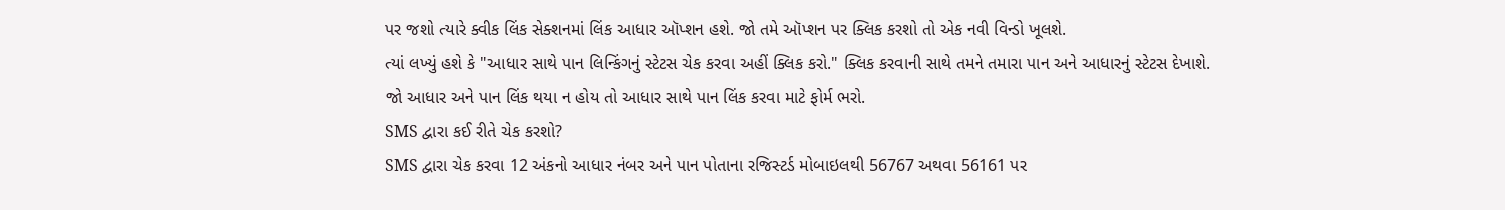પર જશો ત્યારે ક્વીક લિંક સેક્શનમાં લિંક આધાર ઑપ્શન હશે. જો તમે ઑપ્શન પર ક્લિક કરશો તો એક નવી વિન્ડો ખૂલશે.
ત્યાં લખ્યું હશે કે "આધાર સાથે પાન લિન્કિંગનું સ્ટેટસ ચેક કરવા અહીં ક્લિક કરો." ક્લિક કરવાની સાથે તમને તમારા પાન અને આધારનું સ્ટેટસ દેખાશે.
જો આધાર અને પાન લિંક થયા ન હોય તો આધાર સાથે પાન લિંક કરવા માટે ફોર્મ ભરો.
SMS દ્વારા કઈ રીતે ચેક કરશો?
SMS દ્વારા ચેક કરવા 12 અંકનો આધાર નંબર અને પાન પોતાના રજિસ્ટર્ડ મોબાઇલથી 56767 અથવા 56161 પર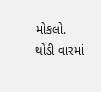મોકલો.
થોડી વારમાં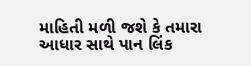માહિતી મળી જશે કે તમારા આધાર સાથે પાન લિંક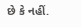છે કે નહીં.